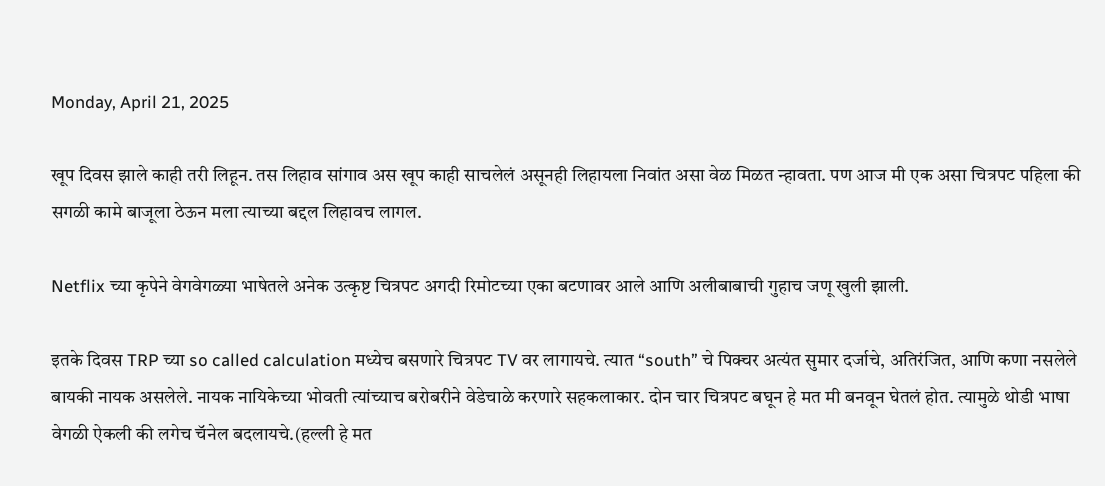Monday, April 21, 2025

खूप दिवस झाले काही तरी लिहून. तस लिहाव सांगाव अस खूप काही साचलेलं असूनही लिहायला निवांत असा वेळ मिळत न्हावता. पण आज मी एक असा चित्रपट पहिला की सगळी कामे बाजूला ठेऊन मला त्याच्या बद्दल लिहावच लागल.

Netflix च्या कृपेने वेगवेगळ्या भाषेतले अनेक उत्कृष्ट चित्रपट अगदी रिमोटच्या एका बटणावर आले आणि अलीबाबाची गुहाच जणू खुली झाली.

इतके दिवस TRP च्या so called calculation मध्येच बसणारे चित्रपट TV वर लागायचे. त्यात “south” चे पिक्चर अत्यंत सुमार दर्जाचे, अतिरंजित, आणि कणा नसलेले बायकी नायक असलेले. नायक नायिकेच्या भोवती त्यांच्याच बरोबरीने वेडेचाळे करणारे सहकलाकार. दोन चार चित्रपट बघून हे मत मी बनवून घेतलं होत. त्यामुळे थोडी भाषा वेगळी ऐकली की लगेच चॅनेल बदलायचे.(हल्ली हे मत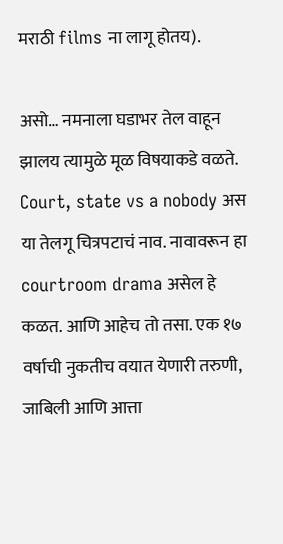मराठी films ना लागू होतय).

असो… नमनाला घडाभर तेल वाहून झालय त्यामुळे मूळ विषयाकडे वळते. Court, state vs a nobody अस या तेलगू चित्रपटाचं नाव. नावावरून हा courtroom drama असेल हे कळत. आणि आहेच तो तसा. एक १७ वर्षाची नुकतीच वयात येणारी तरुणी, जाबिली आणि आत्ता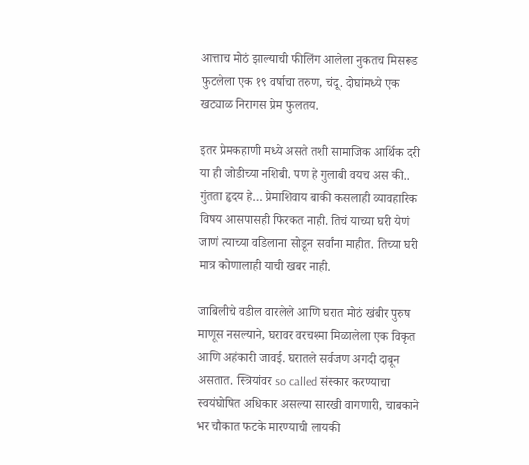आत्ताच मोठं झाल्याची फीलिंग आलेला नुकतच मिसरूड फुटलेला एक १९ वर्षाचा तरुण, चंदू. दोघांमध्ये एक खट्याळ निरागस प्रेम फुलतय.

इतर प्रेमकहाणी मध्ये असते तशी सामाजिक आर्थिक दरी या ही जोडीच्या नशिबी. पण हे गुलाबी वयच अस की.. गुंतता हृदय हे… प्रेमाशिवाय बाकी कसलाही व्यावहारिक विषय आसपासही फिरकत नाही. तिचं याच्या घरी येणं जाणं त्याच्या वडिलाना सोडून सर्वांना माहीत. तिच्या घरी मात्र कोणालाही याची खबर नाही.

जाबिलीचे वडील वारलेले आणि घरात मोठं खंबीर पुरुष माणूस नसल्याने, घरावर वरचश्मा मिळालेला एक विकृत आणि अहंकारी जावई. घरातले सर्वजण अगदी दाबून असतात. स्त्रियांवर so called संस्कार करण्याचा स्वयंघोषित अधिकार असल्या सारखी वागणारी, चाबकाने भर चौकात फटके मारण्याची लायकी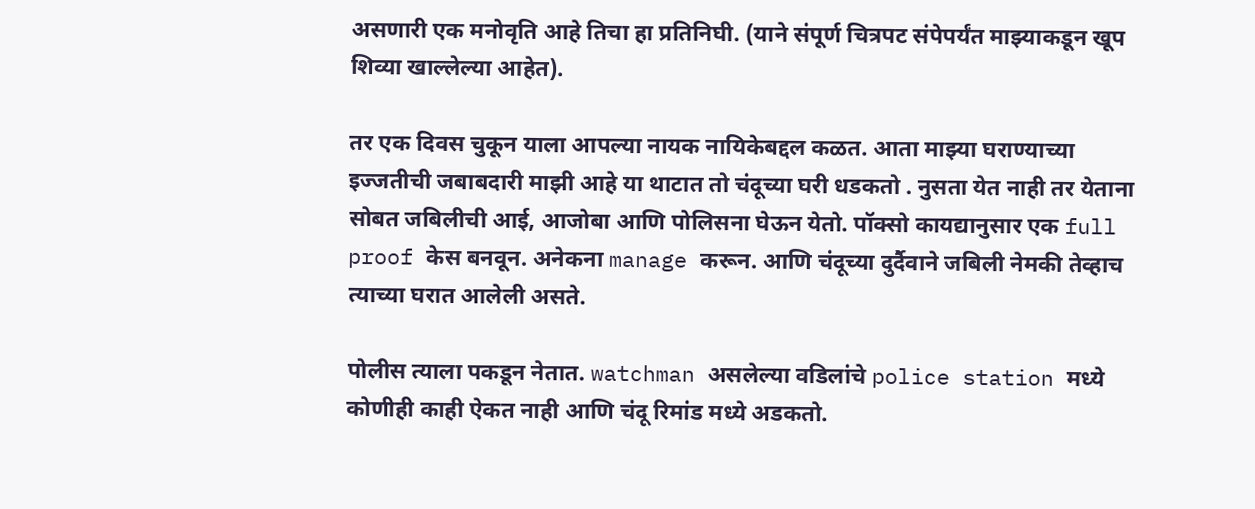असणारी एक मनोवृति आहे तिचा हा प्रतिनिघी. (याने संपूर्ण चित्रपट संपेपर्यंत माझ्याकडून खूप शिव्या खाल्लेल्या आहेत).

तर एक दिवस चुकून याला आपल्या नायक नायिकेबद्दल कळत. आता माझ्या घराण्याच्या इज्जतीची जबाबदारी माझी आहे या थाटात तो चंदूच्या घरी धडकतो . नुसता येत नाही तर येताना सोबत जबिलीची आई, आजोबा आणि पोलिसना घेऊन येतो. पॉक्सो कायद्यानुसार एक full proof केस बनवून. अनेकना manage करून. आणि चंदूच्या दुर्दैवाने जबिली नेमकी तेव्हाच  त्याच्या घरात आलेली असते.

पोलीस त्याला पकडून नेतात. watchman असलेल्या वडिलांचे police station मध्ये कोणीही काही ऐकत नाही आणि चंदू रिमांड मध्ये अडकतो.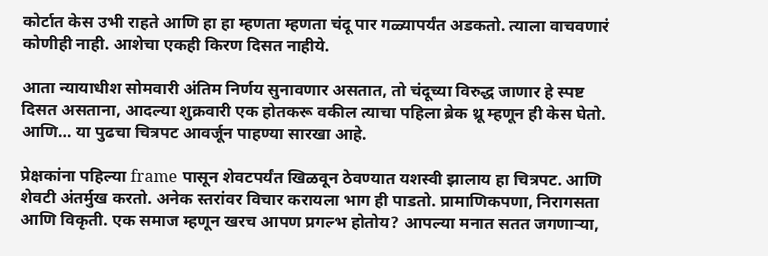कोर्टात केस उभी राहते आणि हा हा म्हणता म्हणता चंदू पार गळ्यापर्यंत अडकतो. त्याला वाचवणारं कोणीही नाही. आशेचा एकही किरण दिसत नाहीये.

आता न्यायाधीश सोमवारी अंतिम निर्णय सुनावणार असतात, तो चंदूच्या विरुद्ध जाणार हे स्पष्ट दिसत असताना, आदल्या शुक्रवारी एक होतकरू वकील त्याचा पहिला ब्रेक थ्रू म्हणून ही केस घेतो. आणि… या पुढचा चित्रपट आवर्जून पाहण्या सारखा आहे.

प्रेक्षकांना पहिल्या frame पासून शेवटपर्यंत खिळवून ठेवण्यात यशस्वी झालाय हा चित्रपट. आणि शेवटी अंतर्मुख करतो. अनेक स्तरांवर विचार करायला भाग ही पाडतो. प्रामाणिकपणा, निरागसता आणि विकृती. एक समाज म्हणून खरच आपण प्रगल्भ होतोय? आपल्या मनात सतत जगणाऱ्या,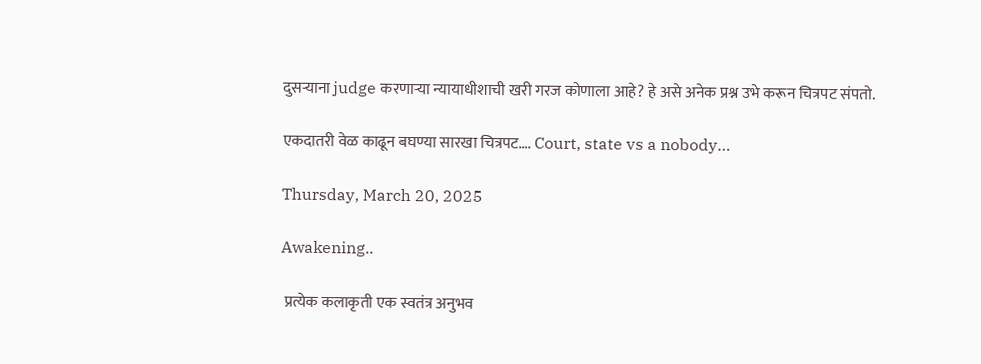दुसऱ्याना judge करणाऱ्या न्यायाधीशाची खरी गरज कोणाला आहे? हे असे अनेक प्रश्न उभे करून चित्रपट संपतो.

एकदातरी वेळ काढून बघण्या सारखा चित्रपट…. Court, state vs a nobody…

Thursday, March 20, 2025

Awakening..

 प्रत्येक कलाकृती एक स्वतंत्र अनुभव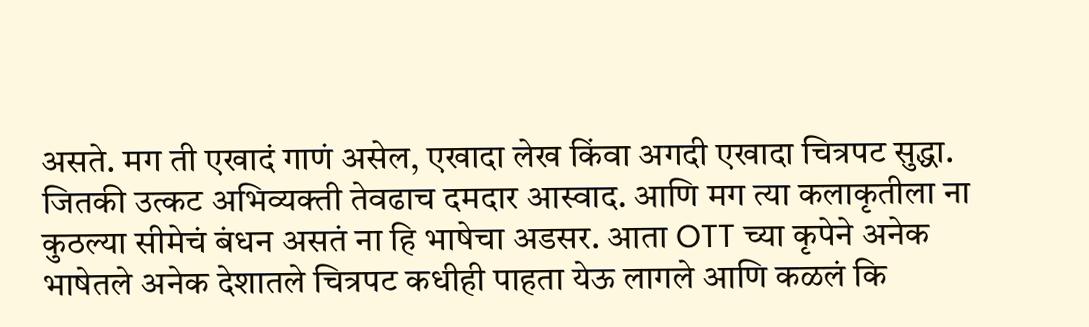असते. मग ती एखादं गाणं असेल, एखादा लेख किंवा अगदी एखादा चित्रपट सुद्धा. जितकी उत्कट अभिव्यक्ती तेवढाच दमदार आस्वाद. आणि मग त्या कलाकृतीला ना कुठल्या सीमेचं बंधन असतं ना हि भाषेचा अडसर. आता OTT च्या कृपेने अनेक भाषेतले अनेक देशातले चित्रपट कधीही पाहता येऊ लागले आणि कळलं कि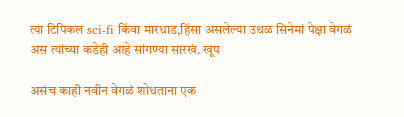त्या टिपिकल sci-fi किंवा मारधाड,हिंसा असलेल्या उथळ सिनेमां पेक्षा वेगळं अस त्यांच्या कडेही आहे सांगण्या सारखं. खूप

असंच काही नवीन वेगळं शोधताना एक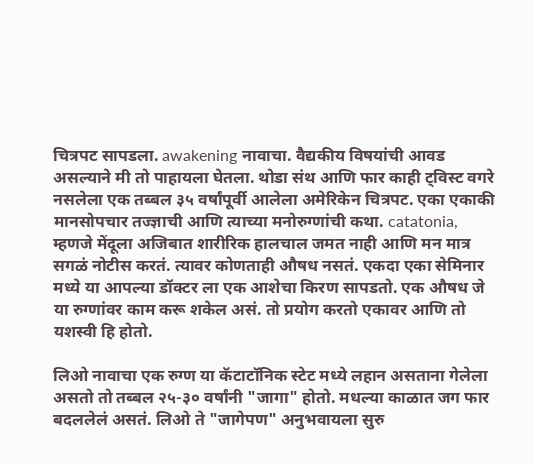चित्रपट सापडला. awakening नावाचा. वैद्यकीय विषयांची आवड असल्याने मी तो पाहायला घेतला. थोडा संथ आणि फार काही ट्विस्ट वगरे नसलेला एक तब्बल ३५ वर्षांपूर्वी आलेला अमेरिकेन चित्रपट. एका एकाकी मानसोपचार तज्ज्ञाची आणि त्याच्या मनोरुग्णांची कथा. catatonia, म्हणजे मेंदूला अजिबात शारीरिक हालचाल जमत नाही आणि मन मात्र सगळं नोटीस करतं. त्यावर कोणताही औषध नसतं. एकदा एका सेमिनार मध्ये या आपल्या डॉक्टर ला एक आशेचा किरण सापडतो. एक औषध जे या रुग्णांवर काम करू शकेल असं. तो प्रयोग करतो एकावर आणि तो यशस्वी हि होतो.

लिओ नावाचा एक रुग्ण या कॅटाटॉनिक स्टेट मध्ये लहान असताना गेलेला असतो तो तब्बल २५-३० वर्षांनी "जागा" होतो. मधल्या काळात जग फार बदललेलं असतं. लिओ ते "जागेपण" अनुभवायला सुरु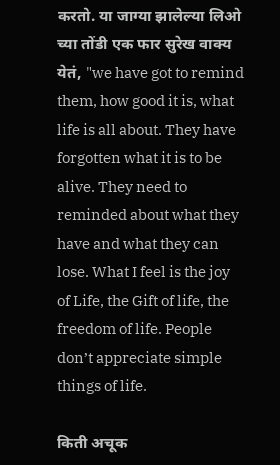करतो. या जाग्या झालेल्या लिओ च्या तोंडी एक फार सुरेख वाक्य येतं, "we have got to remind them, how good it is, what life is all about. They have forgotten what it is to be alive. They need to reminded about what they have and what they can lose. What I feel is the joy of Life, the Gift of life, the freedom of life. People don’t appreciate simple things of life.

किती अचूक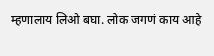म्हणालाय लिओ बघा. लोक जगणं काय आहे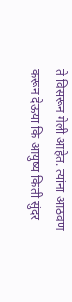ते विसरून गेली आहेत. त्यांना आठवण करून देऊया कि आयुष्य किती सुंदर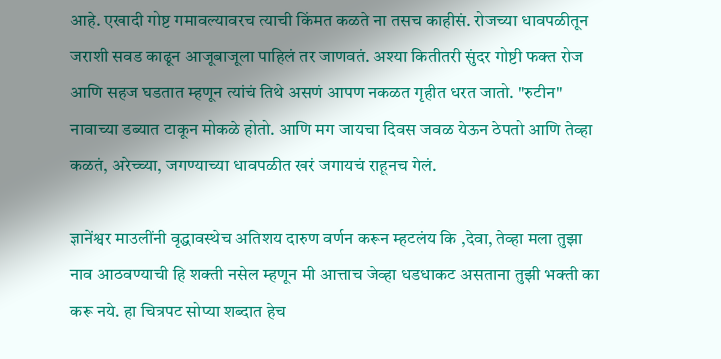आहे. एखादी गोष्ट गमावल्यावरच त्याची किंमत कळते ना तसच काहीसं. रोजच्या धावपळीतून जराशी सवड काढून आजूबाजूला पाहिलं तर जाणवतं. अश्या कितीतरी सुंदर गोष्टी फक्त रोज आणि सहज घडतात म्हणून त्यांचं तिथे असणं आपण नकळत गृहीत धरत जातो. "रुटीन" नावाच्या डब्यात टाकून मोकळे होतो. आणि मग जायचा दिवस जवळ येऊन ठेपतो आणि तेव्हा कळतं, अरेच्च्या, जगण्याच्या धावपळीत खरं जगायचं राहूनच गेलं.

ज्ञानेंश्वर माउलींनी वृद्धावस्थेच अतिशय दारुण वर्णन करून म्हटलंय कि ,देवा, तेव्हा मला तुझा नाव आठवण्याची हि शक्ती नसेल म्हणून मी आत्ताच जेव्हा धडधाकट असताना तुझी भक्ती का करू नये. हा चित्रपट सोप्या शब्दात हेच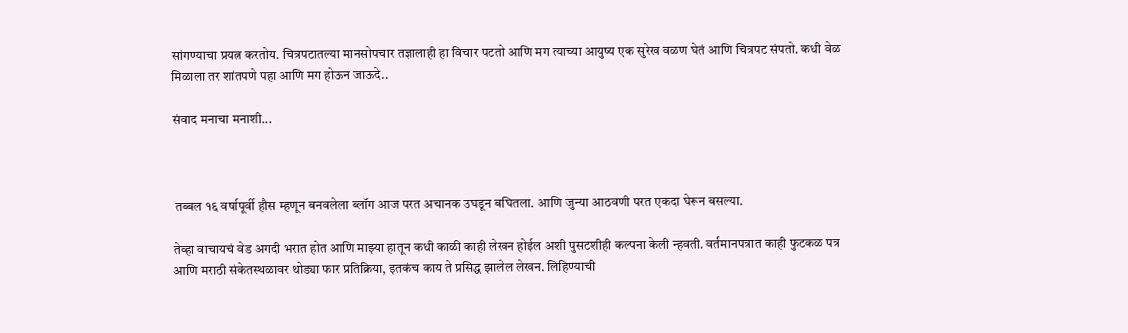सांगण्याचा प्रयत्न करतोय. चित्रपटातल्या मानसोपचार तज्ञालाही हा विचार पटतो आणि मग त्याच्या आयुष्य एक सुरेख वळण घेतं आणि चित्रपट संपतो. कधी वेळ मिळाला तर शांतपणे पहा आणि मग होऊन जाऊदे..

संवाद मनाचा मनाशी...



 तब्बल १६ वर्षापूर्वी हौस म्हणून बनवलेला ब्लॉग आज परत अचानक उघडून बघितला. आणि जुन्या आठवणी परत एकदा घेरून बसल्या.

तेव्हा वाचायचं वेड अगदी भरात होत आणि माझ्या हातून कधी काळी काही लेखन होईल अशी पुसटशीही कल्पना केली न्हवती. वर्तमानपत्रात काही फुटकळ पत्र आणि मराठी संकेतस्थळावर थोड्या फार प्रतिक्रिया, इतकंच काय ते प्रसिद्ध झालेल लेखन. लिहिण्याची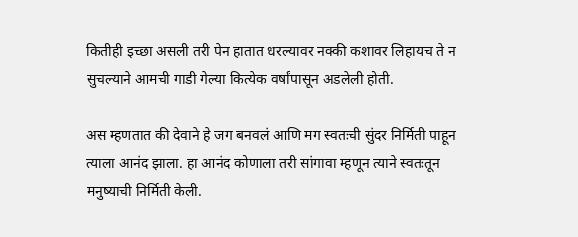कितीही इच्छा असली तरी पेन हातात धरल्यावर नक्की कशावर लिहायच ते न सुचल्याने आमची गाडी गेल्या कित्येक वर्षांपासून अडलेली होती.

अस म्हणतात की देवाने हे जग बनवलं आणि मग स्वतःची सुंदर निर्मिती पाहून त्याला आनंद झाला. हा आनंद कोणाला तरी सांगावा म्हणून त्याने स्वतःतून मनुष्याची निर्मिती केली.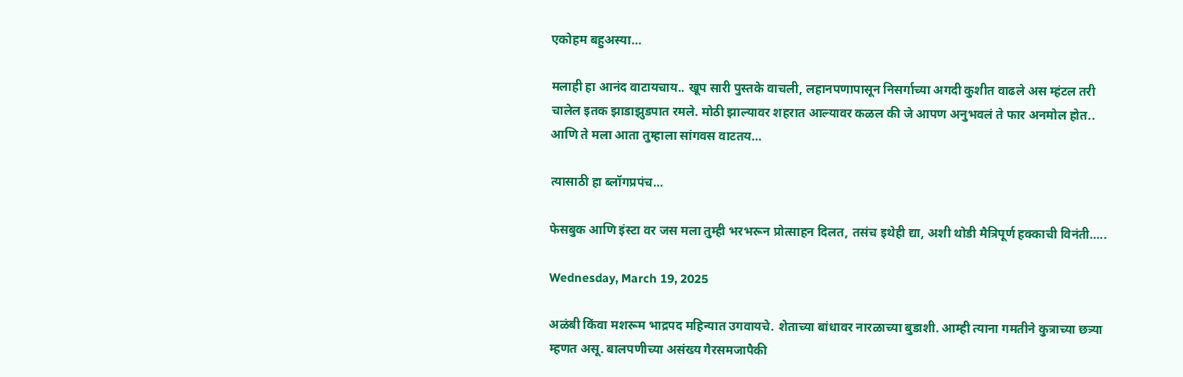एकोहम बहुअस्या…

मलाही हा आनंद वाटायचाय.. खूप सारी पुस्तके वाचली, लहानपणापासून निसर्गाच्या अगदी कुशीत वाढले अस म्हंटल तरी चालेल इतक झाडाझुडपात रमले. मोठी झाल्यावर शहरात आल्यावर कळल की जे आपण अनुभवलं ते फार अनमोल होत.. आणि ते मला आता तुम्हाला सांगवस वाटतय…

त्यासाठी हा ब्लॉगप्रपंच…

फेसबुक आणि इंस्टा वर जस मला तुम्ही भरभरून प्रोत्साहन दिलत, तसंच इथेही द्या, अशी थोडी मैत्रिपूर्ण हक्काची विनंती…..

Wednesday, March 19, 2025

अळंबी किंवा मशरूम भाद्रपद महिन्यात उगवायचे. शेताच्या बांधावर नारळाच्या बुडाशी. आम्ही त्याना गमतीने कुत्राच्या छत्र्या म्हणत असू. बालपणीच्या असंख्य गैरसमजापैकी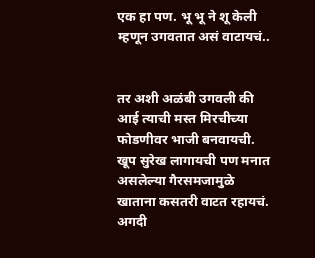एक हा पण. भू भू ने शू केली म्हणून उगवतात असं वाटायचं..


तर अशी अळंबी उगवली की आई त्याची मस्त मिरचीच्या फोडणीवर भाजी बनवायची. खूप सुरेख लागायची पण मनात असलेल्या गैरसमजामुळे खाताना कसतरी वाटत रहायचं. अगदी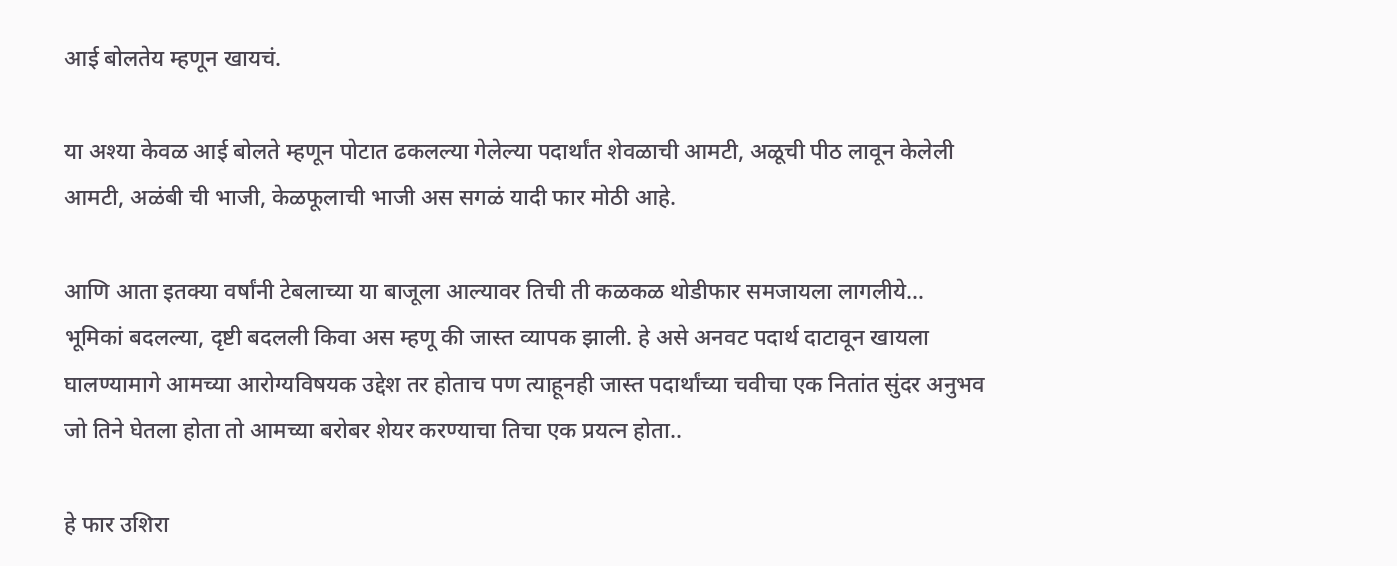आई बोलतेय म्हणून खायचं.

या अश्या केवळ आई बोलते म्हणून पोटात ढकलल्या गेलेल्या पदार्थांत शेवळाची आमटी, अळूची पीठ लावून केलेली आमटी, अळंबी ची भाजी, केळफूलाची भाजी अस सगळं यादी फार मोठी आहे.

आणि आता इतक्या वर्षांनी टेबलाच्या या बाजूला आल्यावर तिची ती कळकळ थोडीफार समजायला लागलीये… भूमिकां बदलल्या, दृष्टी बदलली किवा अस म्हणू की जास्त व्यापक झाली. हे असे अनवट पदार्थ दाटावून खायला घालण्यामागे आमच्या आरोग्यविषयक उद्देश तर होताच पण त्याहूनही जास्त पदार्थांच्या चवीचा एक नितांत सुंदर अनुभव जो तिने घेतला होता तो आमच्या बरोबर शेयर करण्याचा तिचा एक प्रयत्न होता..

हे फार उशिरा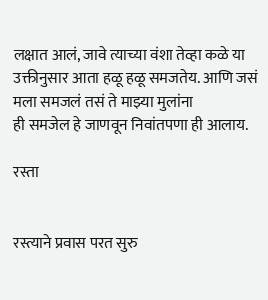लक्षात आलं, जावे त्याच्या वंशा तेव्हा कळे या उक्तीनुसार आता हळू हळू समजतेय. आणि जसं मला समजलं तसं ते माझ्या मुलांना
ही समजेल हे जाणवून निवांतपणा ही आलाय.

रस्ता


रस्त्याने प्रवास परत सुरु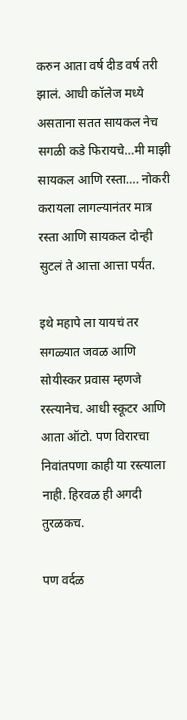करुन आता वर्ष दीड वर्ष तरी झालं. आधी कॉलेज मध्ये असताना सतत सायकल नेच सगळी कडे फिरायचे…मी माझी सायकल आणि रस्ता…. नोकरी करायला लागल्यानंतर मात्र रस्ता आणि सायकल दोन्ही सुटलं ते आत्ता आत्ता पर्यंत.

इथे महापे ला यायचं तर सगळ्यात जवळ आणि सोयीस्कर प्रवास म्हणजे रस्त्यानेच. आधी स्कूटर आणि आता ऑटो. पण विरारचा निवांतपणा काही या रस्त्याला नाही. हिरवळ ही अगदी तुरळकच.

पण वर्दळ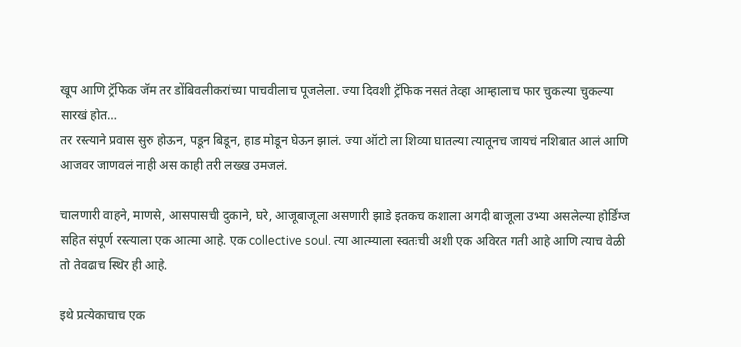खूप आणि ट्रॅफिक जॅम तर डोंबिवलीकरांच्या पाचवीलाच पूजलेला. ज्या दिवशी ट्रॅफिक नसतं तेव्हा आम्हालाच फार चुकल्या चुकल्या सारखं होत…
तर रस्त्याने प्रवास सुरु होऊन, पडून बिडून, हाड मोडून घेऊन झालं. ज्या ऑटो ला शिव्या घातल्या त्यातूनच जायचं नशिबात आलं आणि आजवर जाणवलं नाही अस काही तरी लख्ख उमजलं.

चालणारी वाहने, माणसे, आसपासची दुकाने, घरे, आजूबाजूला असणारी झाडे इतकच कशाला अगदी बाजूला उभ्या असलेल्या होर्डिंग्ज सहित संपूर्ण रस्त्याला एक आत्मा आहे. एक collective soul. त्या आत्म्याला स्वतःची अशी एक अविरत गती आहे आणि त्याच वेळी तो तेवढाच स्थिर ही आहे.

इथे प्रत्येकाचाच एक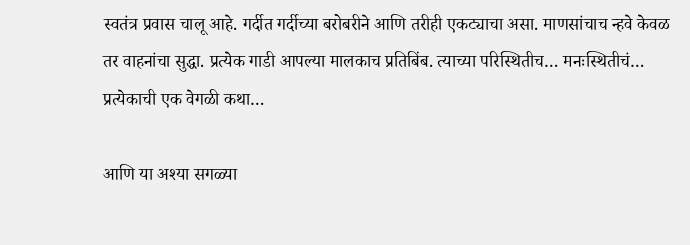स्वतंत्र प्रवास चालू आहे. गर्दीत गर्दीच्या बरोबरीने आणि तरीही एकट्याचा असा. माणसांचाच न्हवे केवळ तर वाहनांचा सुद्धा. प्रत्येक गाडी आपल्या मालकाच प्रतिबिंब. त्याच्या परिस्थितीच… मनःस्थितीचं… प्रत्येकाची एक वेगळी कथा…

आणि या अश्या सगळ्या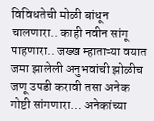विविधतेची मोळी बांधून चालणारा.. काही नवीन सांगू पाहणारा.. जख्ख म्हाताऱ्या वयात जमा झालेली अनुभवांची झोळीच जणू उपडी करावी तसा अनेक गोष्टी सांगणारा… अनेकांच्या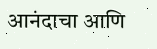आनंदाचा आणि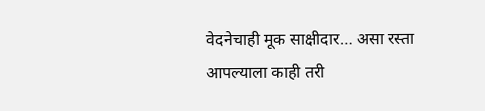वेदनेचाही मूक साक्षीदार… असा रस्ता आपल्याला काही तरी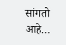सांगतो आहे…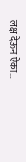लक्ष देऊन ऐका…